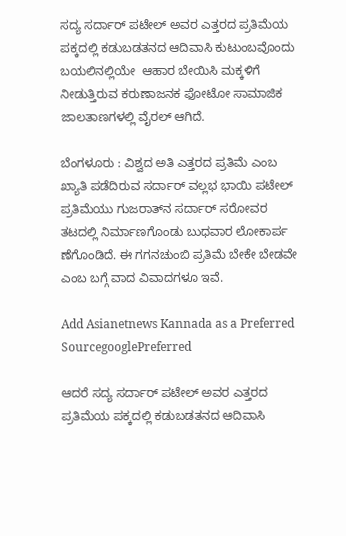ಸದ್ಯ ಸರ್ದಾರ್ ಪಟೇಲ್ ಅವರ ಎತ್ತರದ ಪ್ರತಿಮೆಯ ಪಕ್ಕದಲ್ಲಿ ಕಡುಬಡತನದ ಆದಿವಾಸಿ ಕುಟುಂಬವೊಂದು ಬಯಲಿನಲ್ಲಿಯೇ  ಆಹಾರ ಬೇಯಿಸಿ ಮಕ್ಕಳಿಗೆ ನೀಡುತ್ತಿರುವ ಕರುಣಾಜನಕ ಫೋಟೋ ಸಾಮಾಜಿಕ ಜಾಲತಾಣಗಳಲ್ಲಿ ವೈರಲ್ ಆಗಿದೆ.

ಬೆಂಗಳೂರು : ವಿಶ್ವದ ಅತಿ ಎತ್ತರದ ಪ್ರತಿಮೆ ಎಂಬ ಖ್ಯಾತಿ ಪಡೆದಿರುವ ಸರ್ದಾರ್ ವಲ್ಲಭ ಭಾಯಿ ಪಟೇಲ್ ಪ್ರತಿಮೆಯು ಗುಜರಾತ್‌ನ ಸರ್ದಾರ್ ಸರೋವರ ತಟದಲ್ಲಿ ನಿರ್ಮಾಣಗೊಂಡು ಬುಧವಾರ ಲೋಕಾರ್ಪ ಣೆಗೊಂಡಿದೆ. ಈ ಗಗನಚುಂಬಿ ಪ್ರತಿಮೆ ಬೇಕೇ ಬೇಡವೇ ಎಂಬ ಬಗ್ಗೆ ವಾದ ವಿವಾದಗಳೂ ಇವೆ.

Add Asianetnews Kannada as a Preferred SourcegooglePreferred

ಆದರೆ ಸದ್ಯ ಸರ್ದಾರ್ ಪಟೇಲ್ ಅವರ ಎತ್ತರದ ಪ್ರತಿಮೆಯ ಪಕ್ಕದಲ್ಲಿ ಕಡುಬಡತನದ ಆದಿವಾಸಿ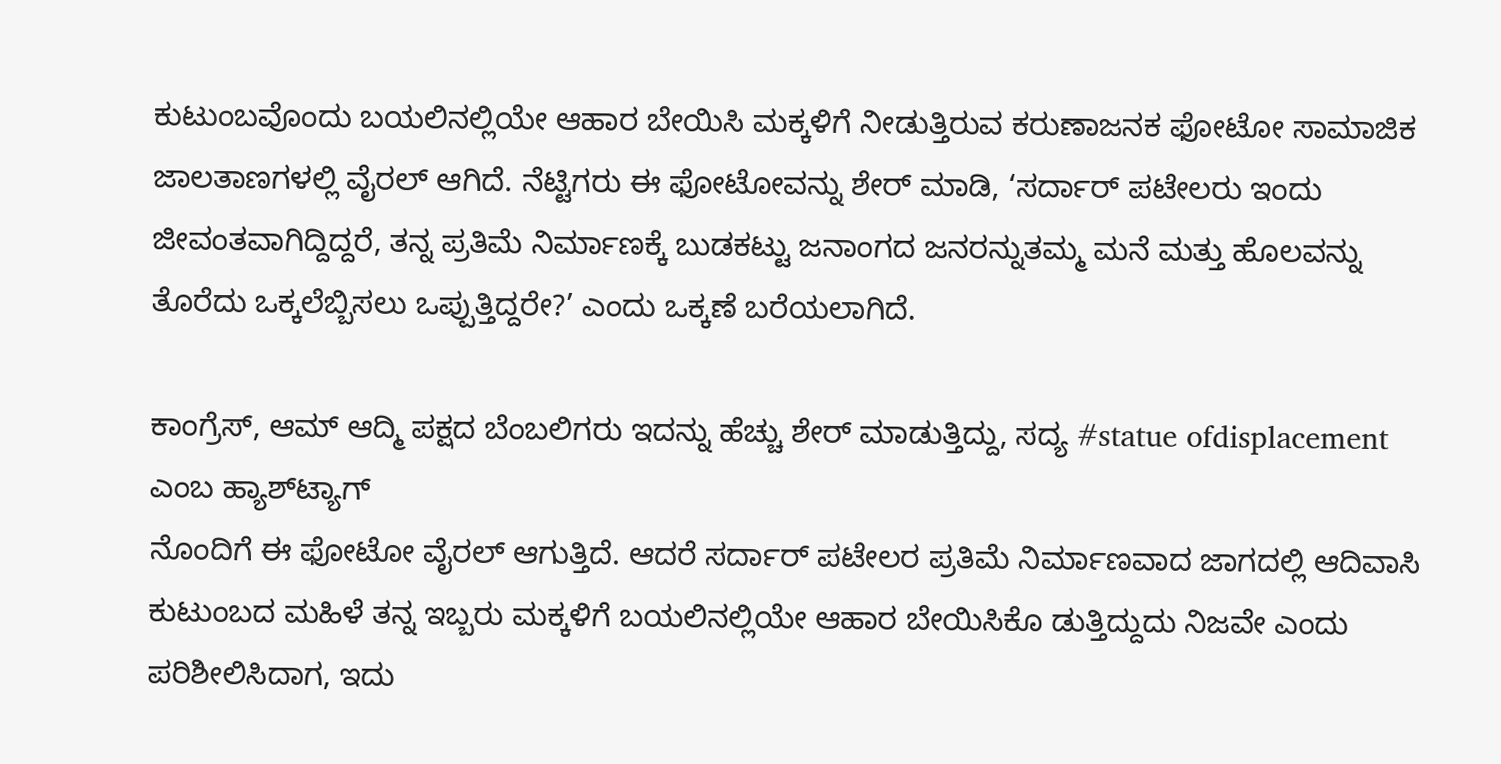ಕುಟುಂಬವೊಂದು ಬಯಲಿನಲ್ಲಿಯೇ ಆಹಾರ ಬೇಯಿಸಿ ಮಕ್ಕಳಿಗೆ ನೀಡುತ್ತಿರುವ ಕರುಣಾಜನಕ ಫೋಟೋ ಸಾಮಾಜಿಕ ಜಾಲತಾಣಗಳಲ್ಲಿ ವೈರಲ್ ಆಗಿದೆ. ನೆಟ್ಟಿಗರು ಈ ಫೋಟೋವನ್ನು ಶೇರ್ ಮಾಡಿ, ‘ಸರ್ದಾರ್ ಪಟೇಲರು ಇಂದು ಜೀವಂತವಾಗಿದ್ದಿದ್ದರೆ, ತನ್ನ ಪ್ರತಿಮೆ ನಿರ್ಮಾಣಕ್ಕೆ ಬುಡಕಟ್ಟು ಜನಾಂಗದ ಜನರನ್ನುತಮ್ಮ ಮನೆ ಮತ್ತು ಹೊಲವನ್ನು ತೊರೆದು ಒಕ್ಕಲೆಬ್ಬಿಸಲು ಒಪ್ಪುತ್ತಿದ್ದರೇ?’ ಎಂದು ಒಕ್ಕಣೆ ಬರೆಯಲಾಗಿದೆ.

ಕಾಂಗ್ರೆಸ್, ಆಮ್ ಆದ್ಮಿ ಪಕ್ಷದ ಬೆಂಬಲಿಗರು ಇದನ್ನು ಹೆಚ್ಚು ಶೇರ್ ಮಾಡುತ್ತಿದ್ದು, ಸದ್ಯ #statue ofdisplacement ಎಂಬ ಹ್ಯಾಶ್‌ಟ್ಯಾಗ್
ನೊಂದಿಗೆ ಈ ಫೋಟೋ ವೈರಲ್ ಆಗುತ್ತಿದೆ. ಆದರೆ ಸರ್ದಾರ್ ಪಟೇಲರ ಪ್ರತಿಮೆ ನಿರ್ಮಾಣವಾದ ಜಾಗದಲ್ಲಿ ಆದಿವಾಸಿ ಕುಟುಂಬದ ಮಹಿಳೆ ತನ್ನ ಇಬ್ಬರು ಮಕ್ಕಳಿಗೆ ಬಯಲಿನಲ್ಲಿಯೇ ಆಹಾರ ಬೇಯಿಸಿಕೊ ಡುತ್ತಿದ್ದುದು ನಿಜವೇ ಎಂದು ಪರಿಶೀಲಿಸಿದಾಗ, ಇದು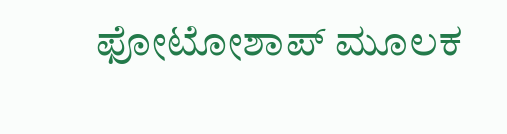ಫೋಟೋಶಾಪ್ ಮೂಲಕ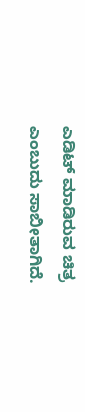ಎಡಿಟ್ ಮಾಡಿರುವ ಚಿತ್ರ ಎಂಬುದು ಸಾಬೀತಾಗಿದೆ.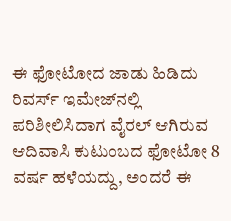ಈ ಫೋಟೋದ ಜಾಡು ಹಿಡಿದು ರಿವರ್ಸ್ ಇಮೇಜ್‌ನಲ್ಲಿ ಪರಿಶೀಲಿಸಿದಾಗ ವೈರಲ್ ಆಗಿರುವ ಆದಿವಾಸಿ ಕುಟುಂಬದ ಫೋಟೋ 8 ವರ್ಷ ಹಳೆಯದ್ದು, ಅಂದರೆ ಈ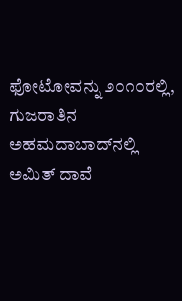ಫೋಟೋವನ್ನು ೨೦೧೦ರಲ್ಲಿ, ಗುಜರಾತಿನ ಅಹಮದಾಬಾದ್‌ನಲ್ಲಿ ಅಮಿತ್ ದಾವೆ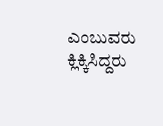ಎಂಬುವರು ಕ್ಲಿಕ್ಕಿಸಿದ್ದರು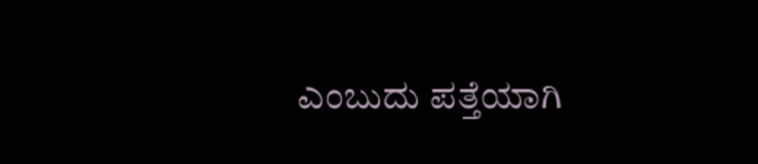ಎಂಬುದು ಪತ್ತೆಯಾಗಿ